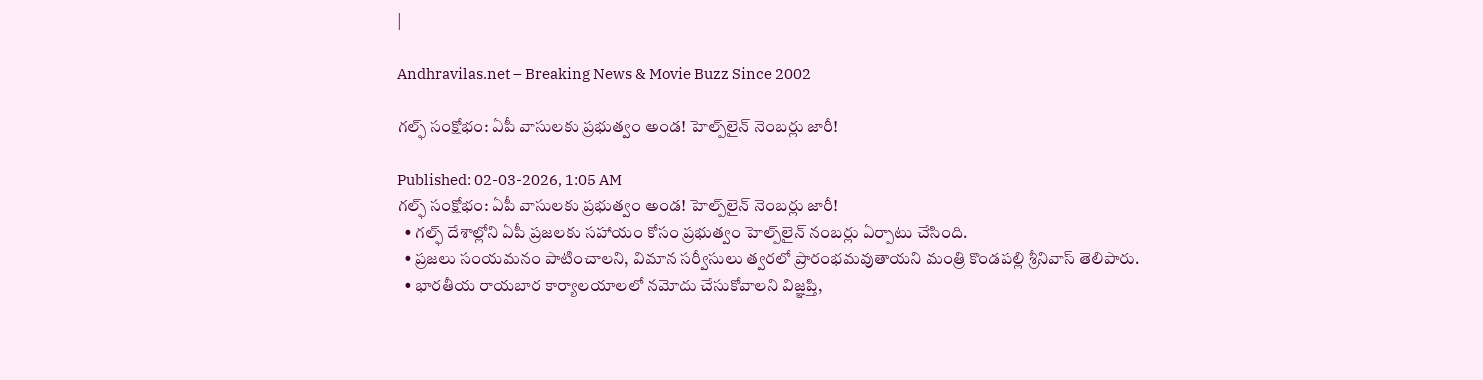|

Andhravilas.net – Breaking News & Movie Buzz Since 2002

గల్ఫ్ సంక్షోభం: ఏపీ వాసులకు ప్రభుత్వం అండ! హెల్ప్‌లైన్ నెంబర్లు జారీ!

Published: 02-03-2026, 1:05 AM
గల్ఫ్ సంక్షోభం: ఏపీ వాసులకు ప్రభుత్వం అండ! హెల్ప్‌లైన్ నెంబర్లు జారీ!
  • గల్ఫ్ దేశాల్లోని ఏపీ ప్రజలకు సహాయం కోసం ప్రభుత్వం హెల్ప్‌లైన్ నంబర్లు ఏర్పాటు చేసింది.
  • ప్రజలు సంయమనం పాటించాలని, విమాన సర్వీసులు త్వరలో ప్రారంభమవుతాయని మంత్రి కొండపల్లి శ్రీనివాస్ తెలిపారు.
  • భారతీయ రాయబార కార్యాలయాలలో నమోదు చేసుకోవాలని విజ్ఞప్తి,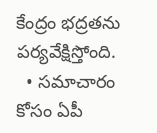కేంద్రం భద్రతను పర్యవేక్షిస్తోంది.
  • సమాచారం కోసం ఏపీ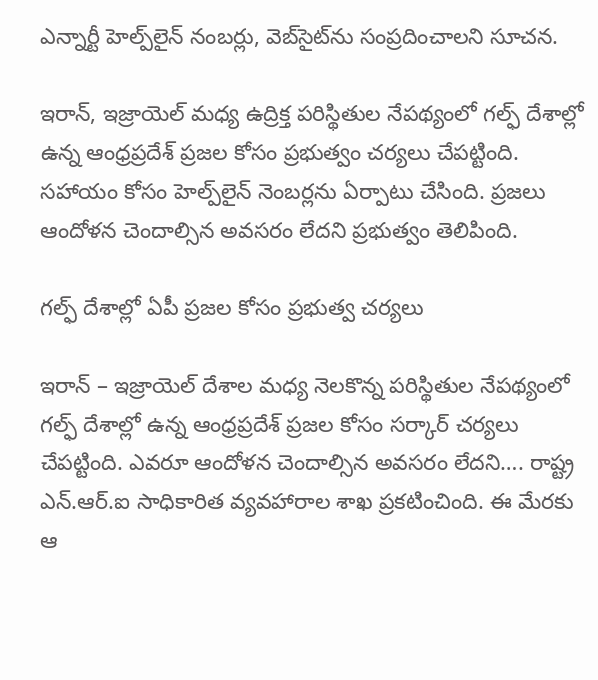ఎన్నార్టీ హెల్ప్‌లైన్ నంబర్లు, వెబ్‌సైట్‌ను సంప్రదించాలని సూచన.

ఇరాన్, ఇజ్రాయెల్ మధ్య ఉద్రిక్త పరిస్థితుల నేపథ్యంలో గల్ఫ్ దేశాల్లో ఉన్న ఆంధ్రప్రదేశ్ ప్రజల కోసం ప్రభుత్వం చర్యలు చేపట్టింది. సహాయం కోసం హెల్ప్‌లైన్ నెంబర్లను ఏర్పాటు చేసింది. ప్రజలు ఆందోళన చెందాల్సిన అవసరం లేదని ప్రభుత్వం తెలిపింది.

గల్ఫ్ దేశాల్లో ఏపీ ప్రజల కోసం ప్రభుత్వ చర్యలు

ఇరాన్ – ఇజ్రాయెల్ దేశాల మధ్య నెలకొన్న పరిస్థితుల నేపథ్యంలో గల్ఫ్ దేశాల్లో ఉన్న ఆంధ్రప్రదేశ్ ప్రజల కోసం సర్కార్ చర్యలు చేపట్టింది. ఎవరూ ఆందోళన చెందాల్సిన అవసరం లేదని…. రాష్ట్ర ఎన్‌.ఆర్‌.ఐ సాధికారిత వ్యవహారాల శాఖ ప్రకటించింది. ఈ మేరకు ఆ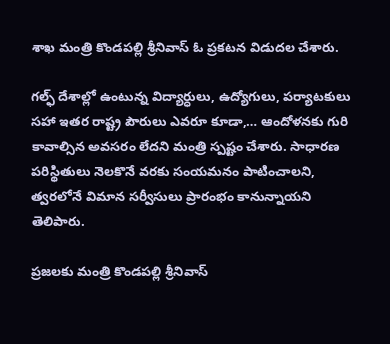శాఖ మంత్రి కొండపల్లి శ్రీనివాస్ ఓ ప్రకటన విడుదల చేశారు.

గల్ఫ్ దేశాల్లో ఉంటున్న విద్యార్ధులు, ఉద్యోగులు, పర్యాటకులు సహా ఇతర రాష్ట్ర పౌరులు ఎవరూ కూడా,… ఆందోళనకు గురి కావాల్సిన అవసరం లేదని మంత్రి స్పష్టం చేశారు. సాధారణ పరిస్థితులు నెలకొనే వరకు సంయమనం పాటించాలని, త్వరలోనే విమాన సర్వీసులు ప్రారంభం కానున్నాయని తెలిపారు.

ప్రజలకు మంత్రి కొండపల్లి శ్రీనివాస్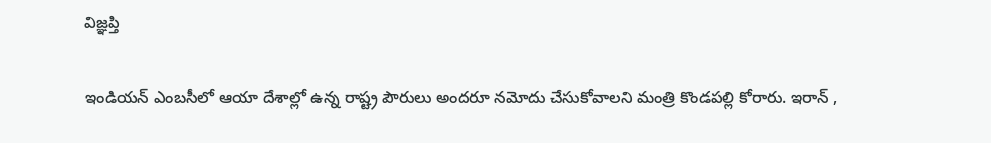విజ్ఞప్తి

ఇండియన్ ఎంబసీలో ఆయా దేశాల్లో ఉన్న రాష్ట్ర పౌరులు అందరూ నమోదు చేసుకోవాలని మంత్రి కొండపల్లి కోరారు. ఇరాన్ ,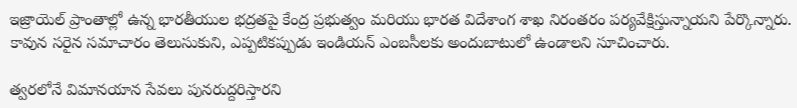ఇజ్రాయెల్ ప్రాంతాల్లో ఉన్న భారతీయుల భద్రతపై కేంద్ర ప్రభుత్వం మరియు భారత విదేశాంగ శాఖ నిరంతరం పర్యవేక్షిస్తున్నాయని పేర్కొన్నారు. కావున సరైన సమాచారం తెలుసుకుని, ఎప్పటికప్పుడు ఇండియన్ ఎంబసీలకు అందుబాటులో ఉండాలని సూచించారు.

త్వరలోనే విమానయాన సేవలు పునరుద్దరిస్తారని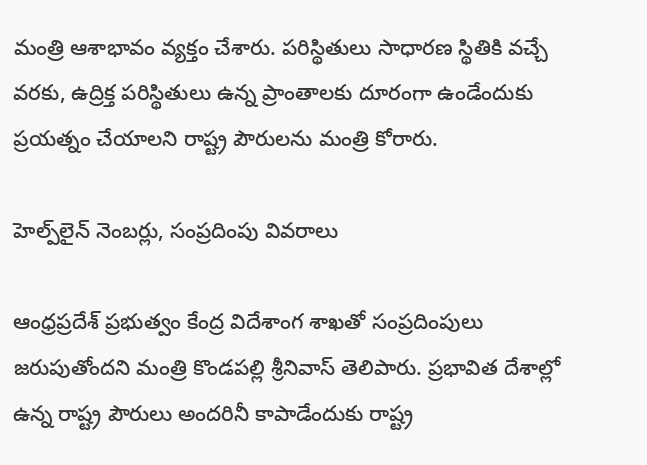మంత్రి ఆశాభావం వ్యక్తం చేశారు. పరిస్థితులు సాధారణ స్థితికి వచ్చే వరకు, ఉద్రిక్త పరిస్థితులు ఉన్న ప్రాంతాలకు దూరంగా ఉండేందుకు ప్రయత్నం చేయాలని రాష్ట్ర పౌరులను మంత్రి కోరారు.

హెల్ప్‌లైన్ నెంబర్లు, సంప్రదింపు వివరాలు

ఆంధ్రప్రదేశ్ ప్రభుత్వం కేంద్ర విదేశాంగ శాఖతో సంప్రదింపులు జరుపుతోందని మంత్రి కొండపల్లి శ్రీనివాస్ తెలిపారు. ప్రభావిత దేశాల్లో ఉన్న రాష్ట్ర పౌరులు అందరినీ కాపాడేందుకు రాష్ట్ర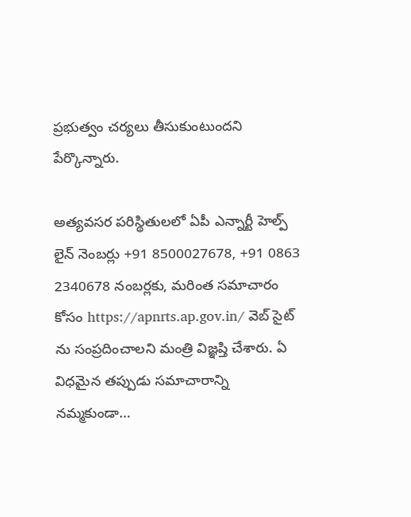ప్రభుత్వం చర్యలు తీసుకుంటుందని పేర్కొన్నారు.

అత్యవసర పరిస్థితులలో ఏపీ ఎన్నార్టీ హెల్ప్ లైన్ నెంబర్లు +91 8500027678, +91 0863 2340678 నంబర్లకు, మరింత సమాచారం కోసం https://apnrts.ap.gov.in/ వెబ్ సైట్ ను సంప్రదించాలని మంత్రి విజ్ఞప్తి చేశారు. ఏ విధమైన తప్పుడు సమాచారాన్ని నమ్మకుండా…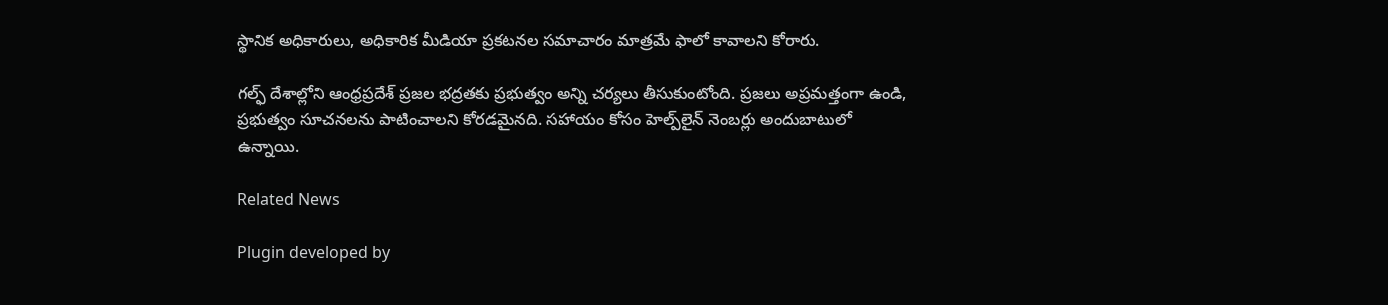స్థానిక అధికారులు, అధికారిక మీడియా ప్రకటనల సమాచారం మాత్రమే ఫాలో కావాలని కోరారు.

గల్ఫ్ దేశాల్లోని ఆంధ్రప్రదేశ్ ప్రజల భద్రతకు ప్రభుత్వం అన్ని చర్యలు తీసుకుంటోంది. ప్రజలు అప్రమత్తంగా ఉండి, ప్రభుత్వం సూచనలను పాటించాలని కోరడమైనది. సహాయం కోసం హెల్ప్‌లైన్ నెంబర్లు అందుబాటులో ఉన్నాయి.

Related News

Plugin developed by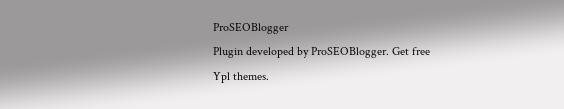ProSEOBlogger
Plugin developed by ProSEOBlogger. Get free Ypl themes.